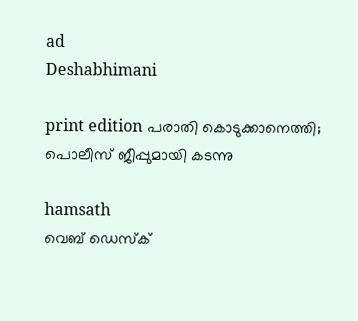ad
Deshabhimani

print edition പരാതി കൊടുക്കാനെത്തി; പൊലീസ്‌ ജീപ്പുമായി കടന്നു

hamsath
വെബ് ഡെസ്ക്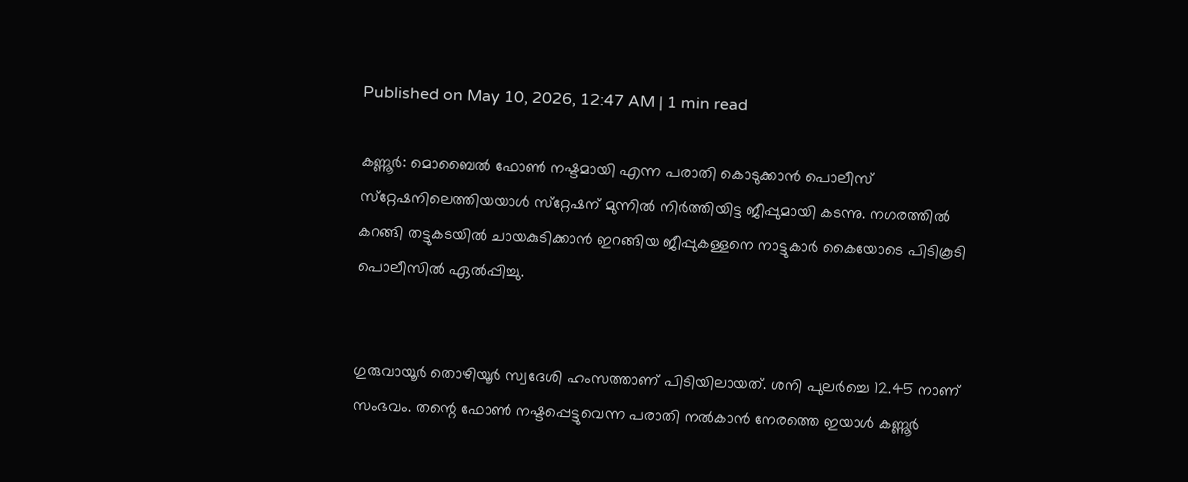Published on May 10, 2026, 12:47 AM | 1 min read

കണ്ണൂർ: മൊബൈൽ ഫോൺ നഷ്ടമായി എന്ന പരാതി കൊടുക്കാൻ പൊലീസ്‌ സ്‌റ്റേഷനിലെത്തിയയാൾ സ്‌റ്റേഷന്‌ മുന്നിൽ നിർത്തിയിട്ട ജീപ്പുമായി കടന്നു. നഗരത്തിൽ കറങ്ങി തട്ടുകടയിൽ ചായകുടിക്കാൻ ഇറങ്ങിയ ജീപ്പുകള്ളനെ നാട്ടുകാർ കൈയോടെ പിടികൂടി പൊലീസിൽ ഏൽപ്പിച്ചു.


ഗുരുവായൂർ തൊഴിയൂർ സ്വദേശി ഹംസത്താണ്‌ പിടിയിലായത്‌. ശനി പുലർച്ചെ 12.45 നാണ്‌ സംഭവം. തന്റെ ഫോൺ നഷ്ടപ്പെട്ടുവെന്ന പരാതി നൽകാൻ നേരത്തെ ഇയാൾ കണ്ണൂർ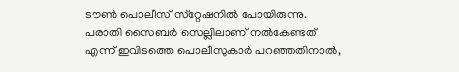ട‍ൗൺ പൊലീസ്‌ സ്‌റ്റേഷനിൽ പോയിരുന്നു. പരാതി സൈബർ സെല്ലിലാണ്‌ നൽകേണ്ടത്‌ എന്ന്‌ ഇവിടത്തെ പൊലീസുകാർ പറഞ്ഞതിനാൽ,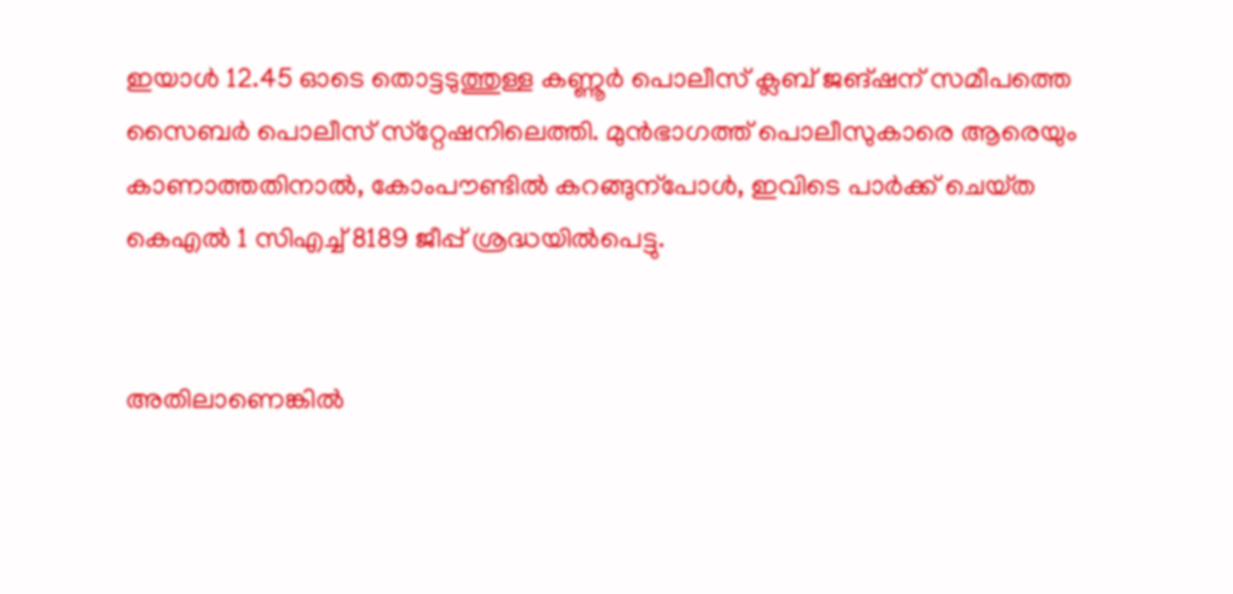ഇയാൾ 12.45 ഓടെ തൊട്ടടുത്തുള്ള കണ്ണൂർ പൊലീസ്‌ ക്ലബ്‌ ജങ്‌ഷന്‌ സമീപത്തെ സൈബർ പൊലീസ്‌ സ്‌റ്റേഷനിലെത്തി. മുൻഭാഗത്ത്‌ പൊലീസുകാരെ ആരെയും കാണാത്തതിനാൽ, കോംപ‍ൗണ്ടിൽ കറങ്ങുന്പോൾ, ഇവിടെ പാർക്ക്‌ ചെയ്‌ത കെഎൽ 1 സിഎച്ച്‌ 8189 ജീപ്പ്‌ ശ്രദ്ധയിൽപെട്ടു.


അതിലാണെങ്കിൽ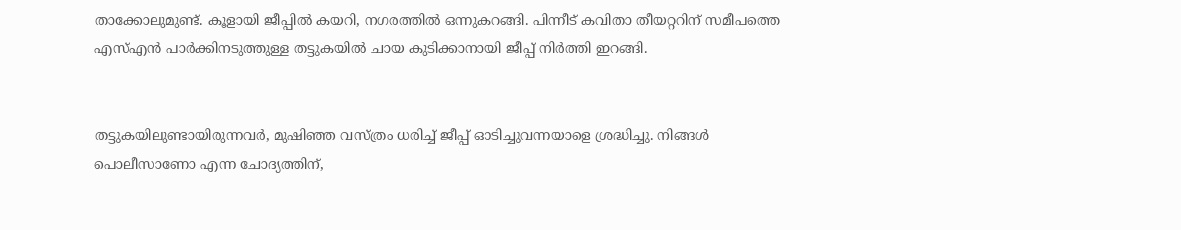താക്കോലുമുണ്ട്‌. കൂളായി ജീപ്പിൽ കയറി, നഗരത്തിൽ ഒന്നുകറങ്ങി. പിന്നീട്‌ കവിതാ തീയറ്ററിന്‌ സമീപത്തെ എസ്എൻ പാർക്കിനടുത്തുള്ള തട്ടുകയിൽ ചായ കുടിക്കാനായി ജീപ്പ്‌ നിർത്തി ഇറങ്ങി.


തട്ടുകയിലുണ്ടായിരുന്നവർ, മുഷിഞ്ഞ വസ്‌ത്രം ധരിച്ച്‌ ജീപ്പ്‌ ഓടിച്ചുവന്നയാളെ ശ്രദ്ധിച്ചു. നിങ്ങൾ പൊലീസാണോ എന്ന ചോദ്യത്തിന്‌,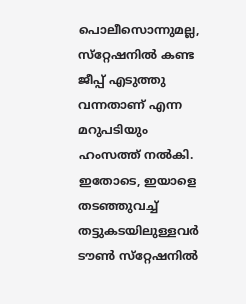പൊലീസൊന്നുമല്ല, സ്‌റ്റേഷനിൽ കണ്ട ജീപ്പ്‌ എടുത്തു വന്നതാണ്‌ എന്ന മറുപടിയും ഹംസത്ത്‌ നൽകി. ഇതോടെ, ഇയാളെ തടഞ്ഞുവച്ച്‌ തട്ടുകടയിലുള്ളവർ ട‍ൗൺ സ്‌റ്റേഷനിൽ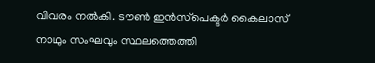വിവരം നൽകി. ട‍ൗൺ ഇൻസ്‌പെക്ടർ കൈലാസ്‌ നാഥും സംഘവും സ്ഥലത്തെത്തി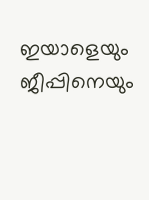ഇയാളെയും ജീപ്പിനെയും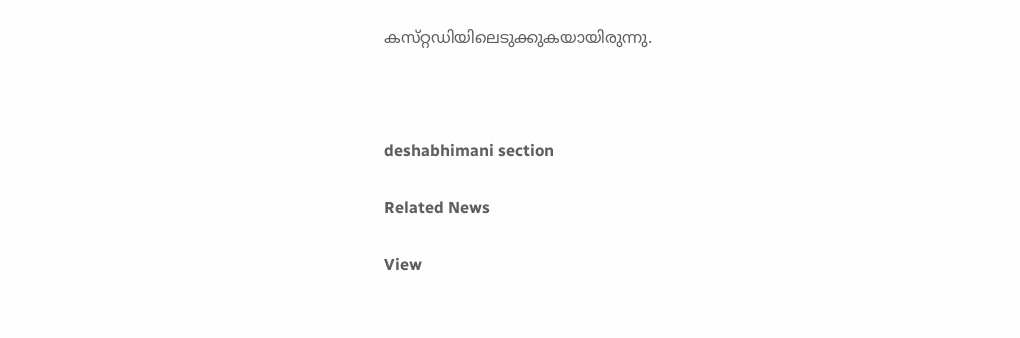കസ്‌റ്റഡിയിലെടുക്കുകയായിരുന്നു.



deshabhimani section

Related News

View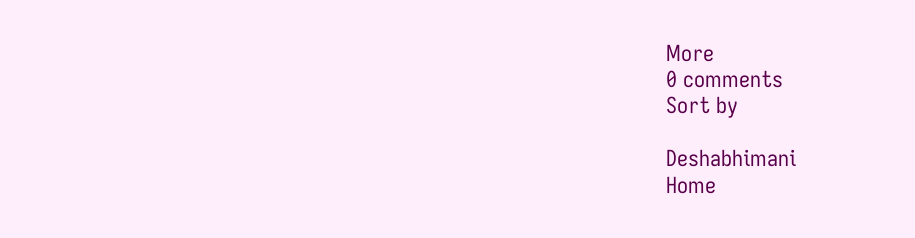More
0 comments
Sort by

Deshabhimani
Home